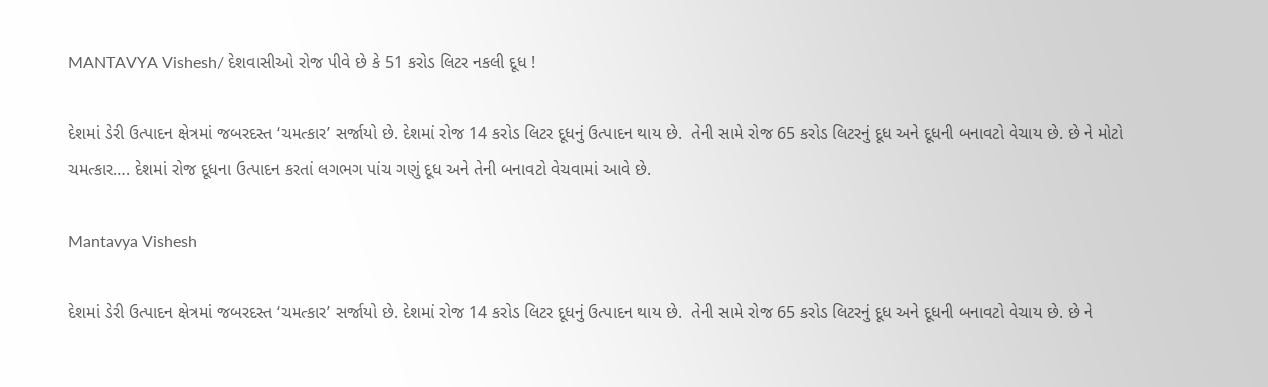MANTAVYA Vishesh/ દેશવાસીઓ રોજ પીવે છે કે 51 કરોડ લિટર નકલી દૂધ !

દેશમાં ડેરી ઉત્પાદન ક્ષેત્રમાં જબરદસ્ત ‘ચમત્કાર’ સર્જાયો છે. દેશમાં રોજ 14 કરોડ લિટર દૂધનું ઉત્પાદન થાય છે.  તેની સામે રોજ 65 કરોડ લિટરનું દૂધ અને દૂધની બનાવટો વેચાય છે. છે ને મોટો ચમત્કાર…. દેશમાં રોજ દૂધના ઉત્પાદન કરતાં લગભગ પાંચ ગણું દૂધ અને તેની બનાવટો વેચવામાં આવે છે.

Mantavya Vishesh

દેશમાં ડેરી ઉત્પાદન ક્ષેત્રમાં જબરદસ્ત ‘ચમત્કાર’ સર્જાયો છે. દેશમાં રોજ 14 કરોડ લિટર દૂધનું ઉત્પાદન થાય છે.  તેની સામે રોજ 65 કરોડ લિટરનું દૂધ અને દૂધની બનાવટો વેચાય છે. છે ને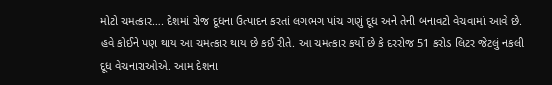મોટો ચમત્કાર…. દેશમાં રોજ દૂધના ઉત્પાદન કરતાં લગભગ પાંચ ગણું દૂધ અને તેની બનાવટો વેચવામાં આવે છે. હવે કોઈને પણ થાય આ ચમત્કાર થાય છે કઈ રીતે. આ ચમત્કાર કર્યો છે કે દરરોજ 51 કરોડ લિટર જેટલું નકલી દૂધ વેચનારાઓએ. આમ દેશના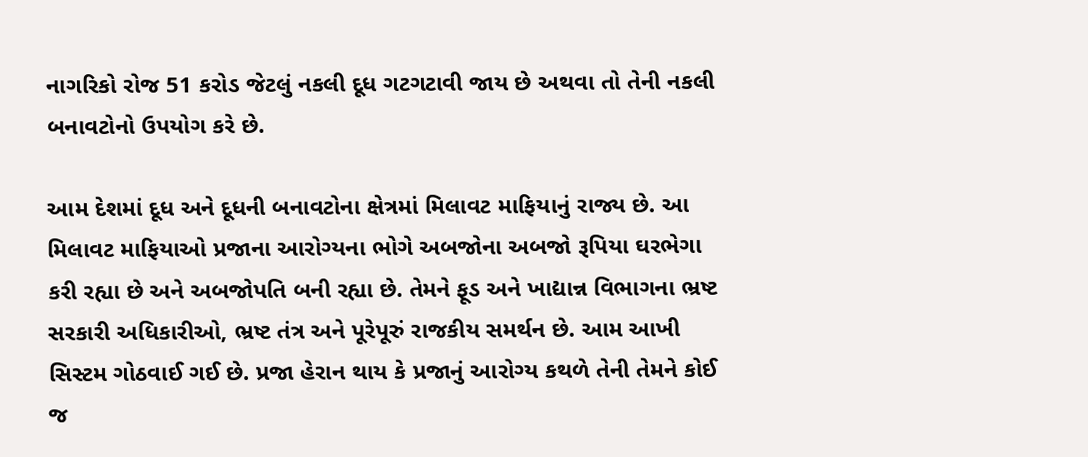નાગરિકો રોજ 51 કરોડ જેટલું નકલી દૂધ ગટગટાવી જાય છે અથવા તો તેની નકલી બનાવટોનો ઉપયોગ કરે છે.

આમ દેશમાં દૂધ અને દૂધની બનાવટોના ક્ષેત્રમાં મિલાવટ માફિયાનું રાજ્ય છે. આ મિલાવટ માફિયાઓ પ્રજાના આરોગ્યના ભોગે અબજોના અબજો રૂપિયા ઘરભેગા કરી રહ્યા છે અને અબજોપતિ બની રહ્યા છે. તેમને ફૂડ અને ખાદ્યાન્ન વિભાગના ભ્રષ્ટ સરકારી અધિકારીઓ, ભ્રષ્ટ તંત્ર અને પૂરેપૂરું રાજકીય સમર્થન છે. આમ આખી સિસ્ટમ ગોઠવાઈ ગઈ છે. પ્રજા હેરાન થાય કે પ્રજાનું આરોગ્ય કથળે તેની તેમને કોઈ જ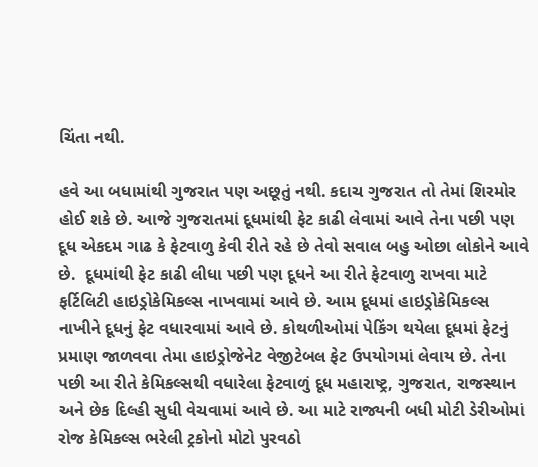ચિંતા નથી.

હવે આ બધામાંથી ગુજરાત પણ અછૂતું નથી. કદાચ ગુજરાત તો તેમાં શિરમોર હોઈ શકે છે. આજે ગુજરાતમાં દૂધમાંથી ફેટ કાઢી લેવામાં આવે તેના પછી પણ દૂધ એકદમ ગાઢ કે ફેટવાળુ કેવી રીતે રહે છે તેવો સવાલ બહુ ઓછા લોકોને આવે છે.  દૂધમાંથી ફેટ કાઢી લીધા પછી પણ દૂધને આ રીતે ફેટવાળુ રાખવા માટે ફર્ટિલિટી હાઇડ્રોકેમિકલ્સ નાખવામાં આવે છે. આમ દૂધમાં હાઇડ્રોકેમિકલ્સ નાખીને દૂધનું ફેટ વધારવામાં આવે છે. કોથળીઓમાં પેકિંગ થયેલા દૂધમાં ફેટનું પ્રમાણ જાળવવા તેમા હાઇડ્રોજેનેટ વેજીટેબલ ફેટ ઉપયોગમાં લેવાય છે. તેના પછી આ રીતે કેમિકલ્સથી વધારેલા ફેટવાળું દૂધ મહારાષ્ટ્ર, ગુજરાત, રાજસ્થાન અને છેક દિલ્હી સુધી વેચવામાં આવે છે. આ માટે રાજ્યની બધી મોટી ડેરીઓમાં રોજ કેમિકલ્સ ભરેલી ટ્રકોનો મોટો પુરવઠો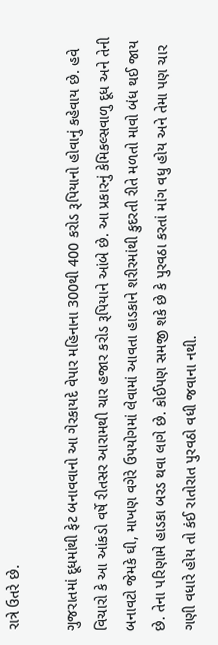રાત્રે ઉતરે છે.

ગુજરાતમાં દૂધમાંથી ફેટ બનાવવાનો આ ગેરકાયદે વેપાર મહિનાના 300થી 400 કરોડ રૂપિયાનો હોવાનું કહેવાય છે. હવે વિચારો કે આ આંકડો વર્ષે રીતસર આરામથી ચાર હજાર કરોડ રૂપિયાને આંબે છે. આ પ્રકારનું કેમિકલ્સવાળુ દૂધ અને તેની બનાવટો જેમકે ઘી, માખણ વગેરે ઉપયોગમાં લેવામાં આવતા હાડકાને શરીરમાંથી કુદરતી રીતે મળતો માવો બંધ થઈ જાય છે. તેના પરિણામે હાડકા બરડ થવા લાગે છે. કોઈપણ સમજી શકે છે કે પુરવઠા કરતાં માંગ વધુ હોય અને તેમા પણ ચાર ગણી વધારે હોય તો કંઈ રાતોરાત પુરવઠો વધી જવાના નથી.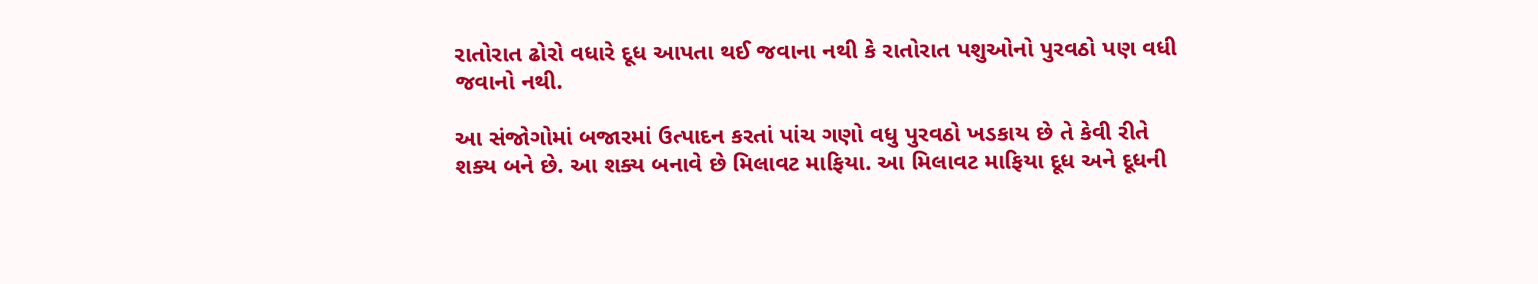રાતોરાત ઢોરો વધારે દૂધ આપતા થઈ જવાના નથી કે રાતોરાત પશુઓનો પુરવઠો પણ વધી જવાનો નથી.

આ સંજોગોમાં બજારમાં ઉત્પાદન કરતાં પાંચ ગણો વધુ પુરવઠો ખડકાય છે તે કેવી રીતે શક્ય બને છે. આ શક્ય બનાવે છે મિલાવટ માફિયા. આ મિલાવટ માફિયા દૂધ અને દૂધની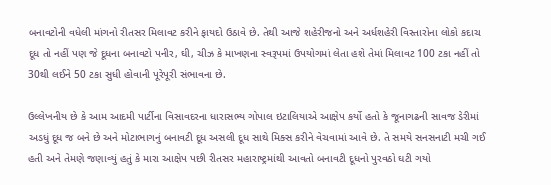બનાવટોની વધેલી માંગનો રીતસર મિલાવટ કરીને ફાયદો ઉઠાવે છે. તેથી આજે શહેરીજનો અને અર્ધશહેરી વિસ્તારોના લોકો કદાચ દૂધ તો નહીં પણ જે દૂધના બનાવટો પનીર, ઘી, ચીઝ કે માખણના સ્વરૂપમાં ઉપયોગમાં લેતા હશે તેમાં મિલાવટ 100 ટકા નહીં તો 30થી લઈને 50 ટકા સુધી હોવાની પૂરેપૂરી સંભાવના છે.

ઉલ્લેખનીય છે કે આમ આદમી પાર્ટીના વિસાવદરના ધારાસભ્ય ગોપાલ ઇટાલિયાએ આક્ષેપ કર્યો હતો કે જૂનાગઢની સાવજ ડેરીમાં અડધું દૂધ જ બને છે અને મોટાભાગનું બનાવટી દૂધ અસલી દૂધ સાથે મિક્સ કરીને વેચવામાં આવે છે. તે સમયે સનસનાટી મચી ગઈ હતી અને તેમણે જણાવ્યું હતું કે મારા આક્ષેપ પછી રીતસર મહારાષ્ટ્રમાંથી આવતો બનાવટી દૂધનો પુરવઠો ઘટી ગયો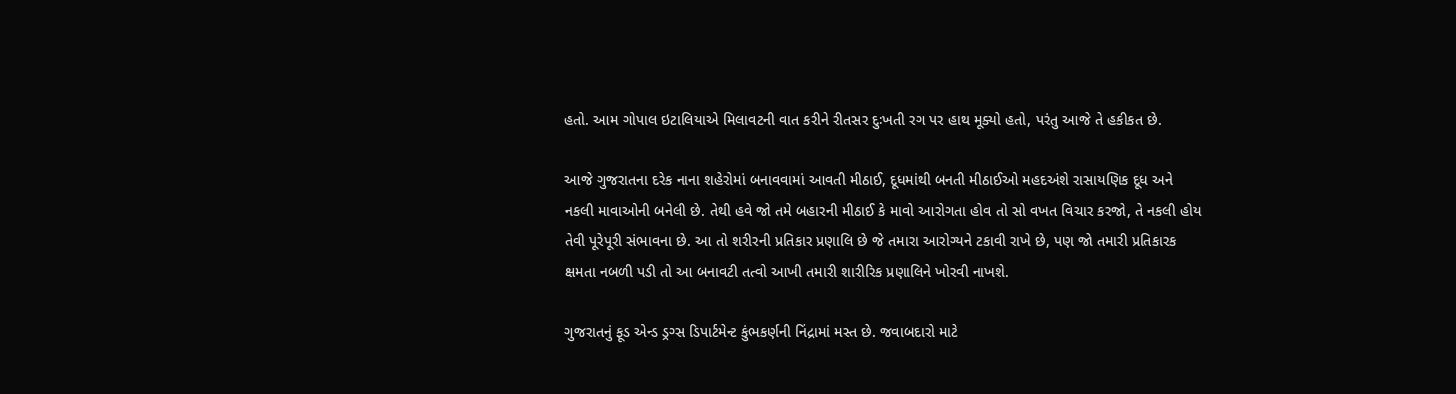હતો. આમ ગોપાલ ઇટાલિયાએ મિલાવટની વાત કરીને રીતસર દુઃખતી રગ પર હાથ મૂક્યો હતો, પરંતુ આજે તે હકીકત છે.

આજે ગુજરાતના દરેક નાના શહેરોમાં બનાવવામાં આવતી મીઠાઈ, દૂધમાંથી બનતી મીઠાઈઓ મહદઅંશે રાસાયણિક દૂધ અને નકલી માવાઓની બનેલી છે. તેથી હવે જો તમે બહારની મીઠાઈ કે માવો આરોગતા હોવ તો સો વખત વિચાર કરજો, તે નકલી હોય તેવી પૂરેપૂરી સંભાવના છે. આ તો શરીરની પ્રતિકાર પ્રણાલિ છે જે તમારા આરોગ્યને ટકાવી રાખે છે, પણ જો તમારી પ્રતિકારક ક્ષમતા નબળી પડી તો આ બનાવટી તત્વો આખી તમારી શારીરિક પ્રણાલિને ખોરવી નાખશે.

ગુજરાતનું ફૂડ એન્ડ ડ્રગ્સ ડિપાર્ટમેન્ટ કુંભકર્ણની નિંદ્રામાં મસ્ત છે. જવાબદારો માટે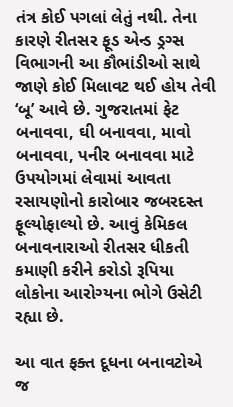તંત્ર કોઈ પગલાં લેતું નથી. તેના કારણે રીતસર ફૂડ એન્ડ ડ્રગ્સ વિભાગની આ કૌભાંડીઓ સાથે જાણે કોઈ મિલાવટ થઈ હોય તેવી ‘બૂ’ આવે છે. ગુજરાતમાં ફેટ બનાવવા, ઘી બનાવવા, માવો બનાવવા, પનીર બનાવવા માટે ઉપયોગમાં લેવામાં આવતા રસાયણોનો કારોબાર જબરદસ્ત ફૂલ્યોફાલ્યો છે. આવું કેમિકલ બનાવનારાઓ રીતસર ધીકતી કમાણી કરીને કરોડો રૂપિયા લોકોના આરોગ્યના ભોગે ઉસેટી રહ્યા છે.

આ વાત ફક્ત દૂધના બનાવટોએ જ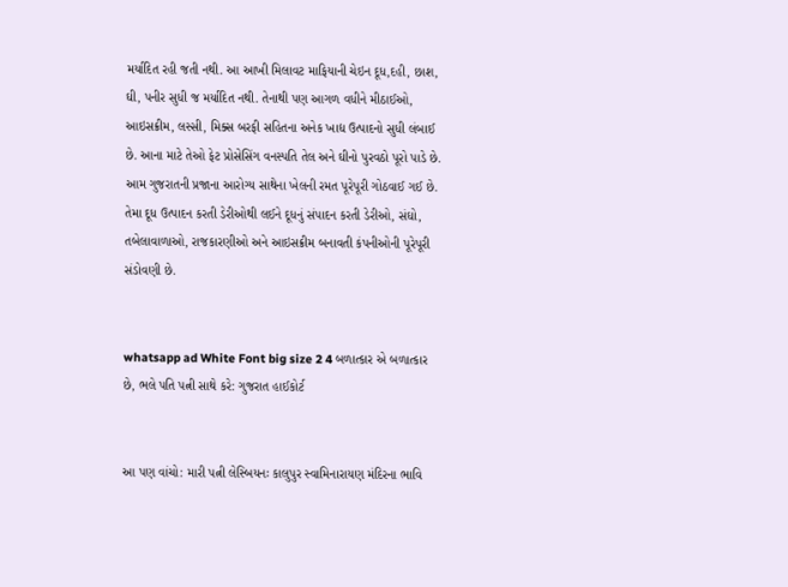મર્યાદિત રહી જતી નથી. આ આખી મિલાવટ માફિયાની ચેઇન દૂધ,દહી, છાશ, ઘી, પનીર સુધી જ મર્યાદિત નથી. તેનાથી પણ આગળ વધીને મીઠાઈઓ, આઇસક્રીમ, લસ્સી, મિક્સ બરફી સહિતના અનેક ખાદ્ય ઉત્પાદનો સુધી લંબાઈ છે. આના માટે તેઓ ફેટ પ્રોસેસિંગ વનસ્પતિ તેલ અને ઘીનો પુરવઠો પૂરો પાડે છે. આમ ગુજરાતની પ્રજાના આરોગ્ય સાથેના ખેલની રમત પૂરેપૂરી ગોઠવાઈ ગઈ છે. તેમા દૂધ ઉત્પાદન કરતી ડેરીઓથી લઈને દૂધનું સંપાદન કરતી ડેરીઓ, સંઘો, તબેલાવાળાઓ, રાજકારણીઓ અને આઇસક્રીમ બનાવતી કંપનીઓની પૂરેપૂરી સંડોવણી છે.


whatsapp ad White Font big size 2 4 બળાત્કાર એ બળાત્કાર છે, ભલે પતિ પત્ની સાથે કરે: ગુજરાત હાઈકોર્ટ


આ પણ વાંચો: મારી પત્ની લેસ્બિયનઃ કાલુપુર સ્વામિનારાયણ મંદિરના ભાવિ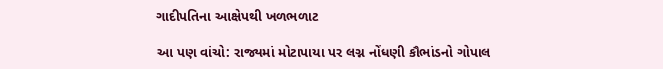ગાદીપતિના આક્ષેપથી ખળભળાટ

આ પણ વાંચો: રાજ્યમાં મોટાપાયા પર લગ્ન નોંધણી કૌભાંડનો ગોપાલ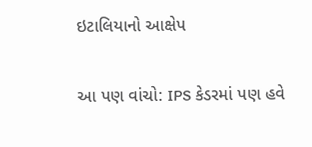ઇટાલિયાનો આક્ષેપ

આ પણ વાંચો: IPS કેડરમાં પણ હવે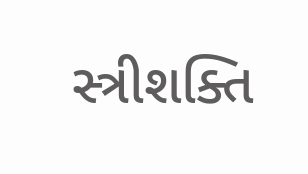સ્ત્રીશક્તિ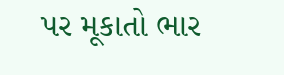પર મૂકાતો ભાર